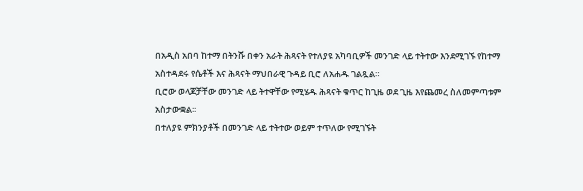በአዲስ አበባ ከተማ በትንሹ በቀን አራት ሕጻናት የተለያዩ አካባቢዎች መንገድ ላይ ተትተው እንደሚገኙ የከተማ አስተዳደሩ የሴቶች እና ሕጻናት ማህበራዊ ጉዳይ ቢሮ ለአሐዱ ገልጿል።
ቢሮው ወላጆቻቸው መንገድ ላይ ትተዋቸው የሚሄዱ ሕጻናት ቁጥር ከጊዜ ወደ ጊዜ እየጨመረ ስለመምጣቱም አስታውቋል፡፡
በተለያዩ ምክንያቶች በመንገድ ላይ ተትተው ወይም ተጥለው የሚገኙት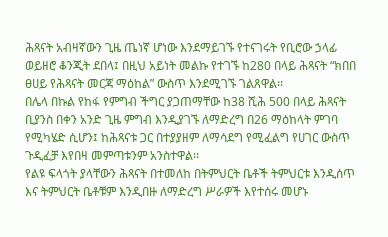ሕጻናት አብዛኛውን ጊዜ ጤነኛ ሆነው እንደማይገኙ የተናገሩት የቢሮው ኃላፊ ወይዘሮ ቆንጂት ደበላ፤ በዚህ አይነት መልኩ የተገኙ ከ280 በላይ ሕጻናት “ክበበ ፀሀይ የሕጻናት መርጃ ማዕከል” ውስጥ እንደሚገኙ ገልጸዋል፡፡
በሌላ በኩል የከፋ የምግብ ችግር ያጋጠማቸው ከ38 ሺሕ 500 በላይ ሕጻናት ቢያንስ በቀን አንድ ጊዜ ምግብ እንዲያገኙ ለማድረግ በ26 ማዕከላት ምገባ የሚካሄድ ሲሆን፤ ከሕጻናቱ ጋር በተያያዘም ለማሳደግ የሚፈልግ የሀገር ውስጥ ጉዲፈቻ እየበዛ መምጣቱንም አንስተዋል፡፡
የልዩ ፍላጎት ያላቸውን ሕጻናት በተመለከ በትምህርት ቤቶች ትምህርቱ እንዲሰጥ እና ትምህርት ቤቶቹም እንዲበዙ ለማድረግ ሥራዎች እየተሰሩ መሆኑ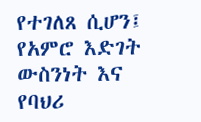የተገለጸ ሲሆን፤ የአምሮ እድገት ውስንነት እና የባህሪ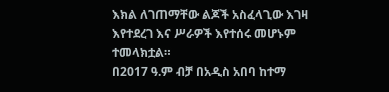እክል ለገጠማቸው ልጆች አስፈላጊው እገዛ እየተደረገ እና ሥራዎች እየተሰሩ መሆኑም ተመላክቷል።
በ2017 ዓ.ም ብቻ በአዲስ አበባ ከተማ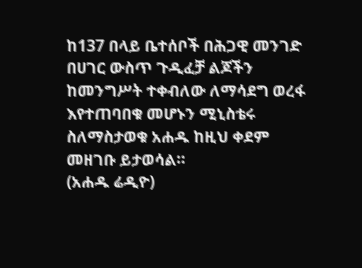ከ137 በላይ ቤተሰቦች በሕጋዊ መንገድ በሀገር ውስጥ ጉዲፈቻ ልጆችን ከመንግሥት ተቀብለው ለማሳደግ ወረፋ እየተጠባበቁ መሆኑን ሚኒስቴሩ ስለማስታወቁ አሐዱ ከዚህ ቀደም መዘገቡ ይታወሳል።
(አሐዱ ሬዲዮ)